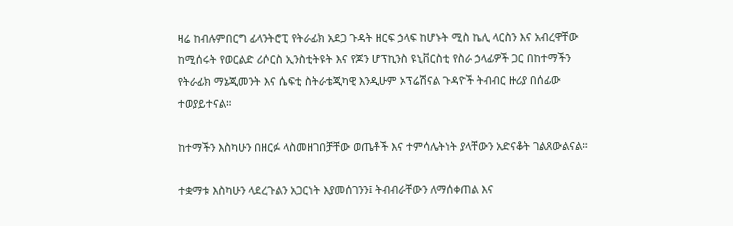ዛሬ ከብሉምበርግ ፊላንትሮፒ የትራፊክ አደጋ ጉዳት ዘርፍ ኃላፍ ከሆኑት ሚስ ኬሊ ላርስን እና አብረዋቸው ከሚሰሩት የወርልድ ሪሶርስ ኢንስቲትዩት እና የጆን ሆፕኪንስ ዩኒቨርስቲ የስራ ኃላፊዎች ጋር በከተማችን የትራፊክ ማኔጂመንት እና ሴፍቲ ስትራቴጂካዊ እንዲሁም ኦፕሬሽናል ጉዳዮች ትብብር ዙሪያ በሰፊው ተወያይተናል።

ከተማችን እስካሁን በዘርፉ ላስመዘገበቻቸው ወጤቶች እና ተምሳሌትነት ያላቸውን አድናቆት ገልጸውልናል።

ተቋማቱ እስካሁን ላደረጉልን አጋርነት እያመሰገንን፤ ትብብራቸውን ለማሰቀጠል እና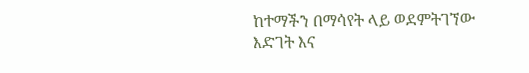ከተማችን በማሳየት ላይ ወደምትገኘው እድገት እና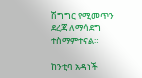ሽግግር የሚመጥን ደረጃ ለማሳደግ ተስማምተናል።

ከንቲባ አዳነች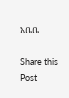አቤቤ

Share this Post